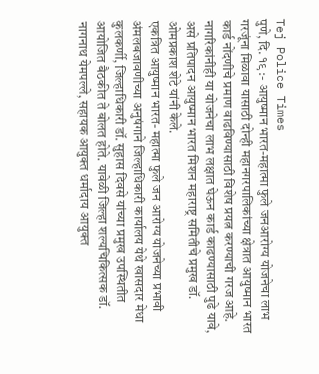Tej Police Times
पुणे, दि. १९ :- आयुष्मान भारत-महात्मा फुले जनआरोग्य योजनेचा लाभ गरजूंना मिळावा यासाठी दोन्ही महानगरपालिकांच्या क्षेत्रात आयुष्मान भारत कार्ड नोंदणीचे प्रमाण वाढविण्यासाठी विशेष प्रयत्न करण्याची गरज आहे. नागरिकांनीही या योजनेचा लाभ लक्षात घेऊन कार्ड काढण्यासाठी पुढे यावे, असे प्रतिपादन आयुष्मान भारत मिशन महाराष्ट्र समितीचे प्रमुख डॉ. ओमप्रकाश शेटे यांनी केले.
एकत्रित आयुष्मान भारत- महात्मा फुले जन आरोग्य योजनेच्या प्रभावी अंमलबजावणीच्या अनुषंगाने जिल्हाधिकारी कार्यालय येथे खासदार मेधा कुलकर्णी, जिल्हाधिकारी डॉ. सुहास दिवसे यांच्या प्रमुख उपस्थितीत आयोजित बैठकीत ते बोलत होते. यावेळी जिल्हा शल्यचिकित्सक डॉ. नागनाथ येमपल्ले, सहायक आयुक्त धर्मादाय आयुक्त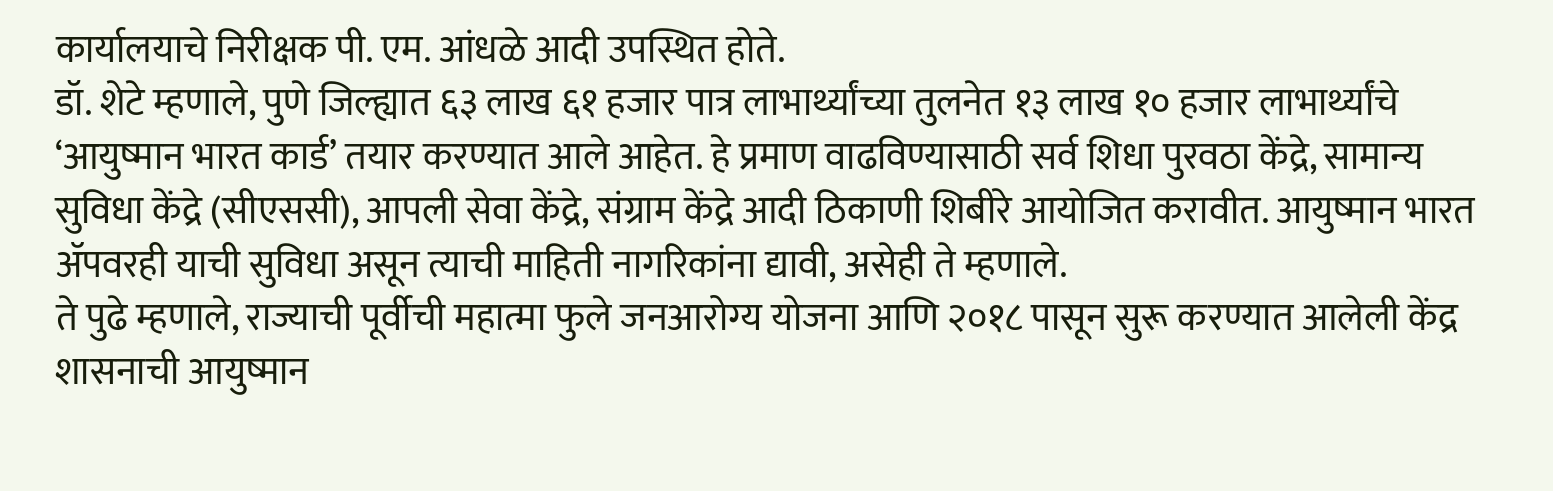कार्यालयाचे निरीक्षक पी. एम. आंधळे आदी उपस्थित होते.
डॉ. शेटे म्हणाले, पुणे जिल्ह्यात ६३ लाख ६१ हजार पात्र लाभार्थ्यांच्या तुलनेत १३ लाख १० हजार लाभार्थ्यांचे ‘आयुष्मान भारत कार्ड’ तयार करण्यात आले आहेत. हे प्रमाण वाढविण्यासाठी सर्व शिधा पुरवठा केंद्रे, सामान्य सुविधा केंद्रे (सीएससी), आपली सेवा केंद्रे, संग्राम केंद्रे आदी ठिकाणी शिबीरे आयोजित करावीत. आयुष्मान भारत ॲपवरही याची सुविधा असून त्याची माहिती नागरिकांना द्यावी, असेही ते म्हणाले.
ते पुढे म्हणाले, राज्याची पूर्वीची महात्मा फुले जनआरोग्य योजना आणि २०१८ पासून सुरू करण्यात आलेली केंद्र शासनाची आयुष्मान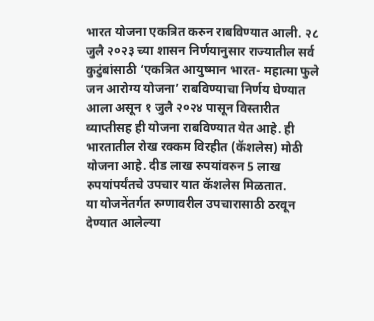भारत योजना एकत्रित करुन राबविण्यात आली. २८ जुलै २०२३ च्या शासन निर्णयानुसार राज्यातील सर्व कुटुंबांसाठी ‘एकत्रित आयुष्मान भारत- महात्मा फुले जन आरोग्य योजना’ राबविण्याचा निर्णय घेण्यात आला असून १ जुलै २०२४ पासून विस्तारीत व्याप्तीसह ही योजना राबविण्यात येत आहे. ही भारतातील रोख रक्कम विरहीत (कॅशलेस) मोठी योजना आहे. दीड लाख रुपयांवरुन 5 लाख रुपयांपर्यंतचे उपचार यात कॅशलेस मिळतात.
या योजनेंतर्गत रुग्णावरील उपचारासाठी ठरवून देण्यात आलेल्या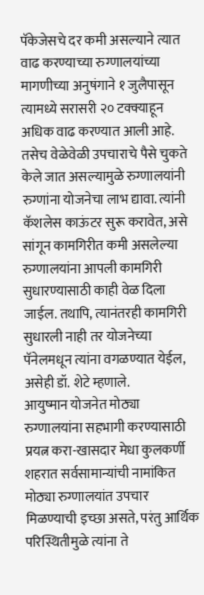पॅकेजेसचे दर कमी असल्याने त्यात वाढ करण्याच्या रुग्णालयांच्या मागणीच्या अनुषंगाने १ जुलैपासून त्यामध्ये सरासरी २० टक्क्याहून अधिक वाढ करण्यात आली आहे. तसेच वेळेवेळी उपचाराचे पैसे चुकते केले जात असल्यामुळे रुग्णालयांनी रुग्णांना योजनेचा लाभ द्यावा. त्यांनी कॅशलेस काऊंटर सुरू करावेत, असे सांगून कामगिरीत कमी असलेल्या रुग्णालयांना आपली कामगिरी सुधारण्यासाठी काही वेळ दिला जाईल. तथापि, त्यानंतरही कामगिरी सुधारली नाही तर योजनेच्या पॅनेलमधून त्यांना वगळण्यात येईल, असेही डॉ. शेटे म्हणाले.
आयुष्मान योजनेत मोठ्या रुग्णालयांना सहभागी करण्यासाठी प्रयत्न करा-खासदार मेधा कुलकर्णी
शहरात सर्वसामान्यांची नामांकित मोठ्या रुग्णालयांत उपचार मिळण्याची इच्छा असते, परंतु आर्थिक परिस्थितीमुळे त्यांना ते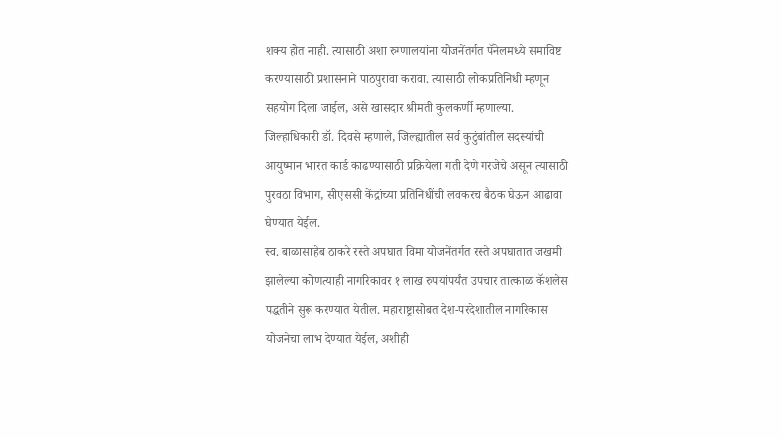शक्य होत नाही. त्यासाठी अशा रुग्णालयांना योजनेंतर्गत पॅनेलमध्ये समाविष्ट करण्यासाठी प्रशासनाने पाठपुरावा करावा. त्यासाठी लोकप्रतिनिधी म्हणून सहयोग दिला जाईल, असे खासदार श्रीमती कुलकर्णी म्हणाल्या.
जिल्हाधिकारी डॉ. दिवसे म्हणाले, जिल्ह्यातील सर्व कुटुंबांतील सदस्यांची आयुष्मान भारत कार्ड काढण्यासाठी प्रक्रियेला गती देणे गरजेचे असून त्यासाठी पुरवठा विभाग, सीएससी केंद्रांच्या प्रतिनिधींची लवकरच बैठक घेऊन आढावा घेण्यात येईल.
स्व. बाळासाहेब ठाकरे रस्ते अपघात विमा योजनेंतर्गत रस्ते अपघातात जखमी झालेल्या कोणत्याही नागरिकावर १ लाख रुपयांपर्यंत उपचार तात्काळ कॅशलेस पद्धतीने सुरू करण्यात येतील. महाराष्ट्रासोबत देश-परदेशातील नागरिकास योजनेचा लाभ देण्यात येईल, अशीही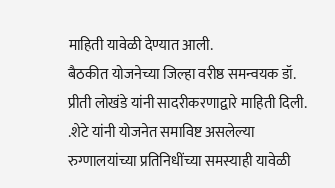माहिती यावेळी देण्यात आली.
बैठकीत योजनेच्या जिल्हा वरीष्ठ समन्वयक डॉ. प्रीती लोखंडे यांनी सादरीकरणाद्वारे माहिती दिली.
.शेटे यांनी योजनेत समाविष्ट असलेल्या रुग्णालयांच्या प्रतिनिधींच्या समस्याही यावेळी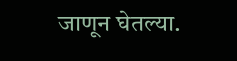जाणून घेतल्या.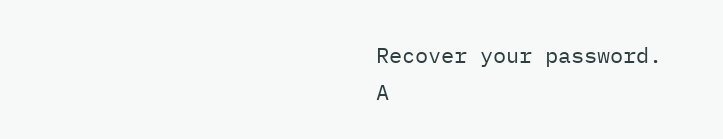Recover your password.
A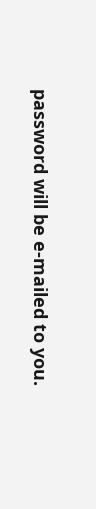password will be e-mailed to you.